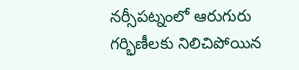నర్సీపట్నంలో ఆరుగురు గర్భిణీలకు నిలిచిపోయిన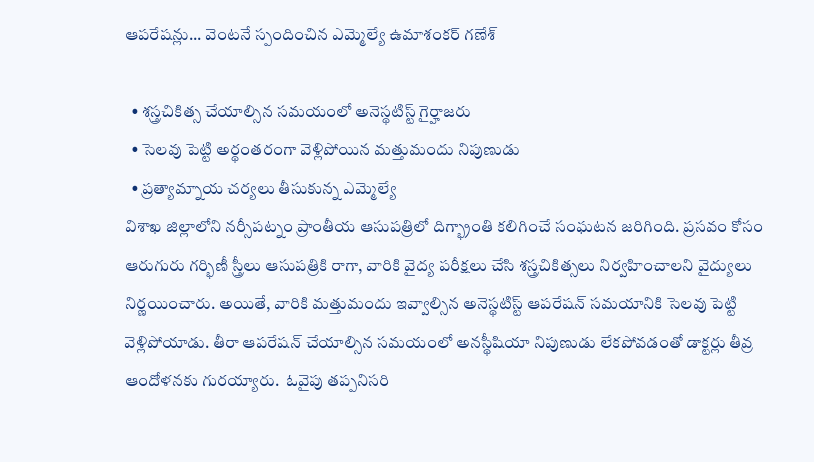ఆపరేషన్లు... వెంటనే స్పందించిన ఎమ్మెల్యే ఉమాశంకర్ గణేశ్

  • శస్త్రచికిత్స చేయాల్సిన సమయంలో అనెస్థటిస్ట్ గైర్హాజరు
  • సెలవు పెట్టి అర్థంతరంగా వెళ్లిపోయిన మత్తుమందు నిపుణుడు
  • ప్రత్యామ్నాయ చర్యలు తీసుకున్న ఎమ్మెల్యే
విశాఖ జిల్లాలోని నర్సీపట్నం ప్రాంతీయ ఆసుపత్రిలో దిగ్భ్రాంతి కలిగించే సంఘటన జరిగింది. ప్రసవం కోసం ఆరుగురు గర్భిణీ స్త్రీలు ఆసుపత్రికి రాగా, వారికి వైద్య పరీక్షలు చేసి శస్త్రచికిత్సలు నిర్వహించాలని వైద్యులు నిర్ణయించారు. అయితే, వారికి మత్తుమందు ఇవ్వాల్సిన అనెస్థటిస్ట్ ఆపరేషన్ సమయానికి సెలవు పెట్టి వెళ్లిపోయాడు. తీరా ఆపరేషన్ చేయాల్సిన సమయంలో అనస్థీషియా నిపుణుడు లేకపోవడంతో డాక్టర్లు తీవ్ర ఆందోళనకు గురయ్యారు.  ఓవైపు తప్పనిసరి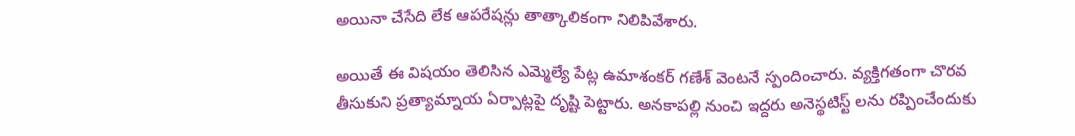అయినా చేసేది లేక ఆపరేషన్లు తాత్కాలికంగా నిలిపివేశారు.

అయితే ఈ విషయం తెలిసిన ఎమ్మెల్యే పేట్ల ఉమాశంకర్ గణేశ్ వెంటనే స్పందించారు. వ్యక్తిగతంగా చొరవ తీసుకుని ప్రత్యామ్నాయ ఏర్పాట్లపై దృష్టి పెట్టారు. అనకాపల్లి నుంచి ఇద్దరు అనెస్థటిస్ట్ లను రప్పించేందుకు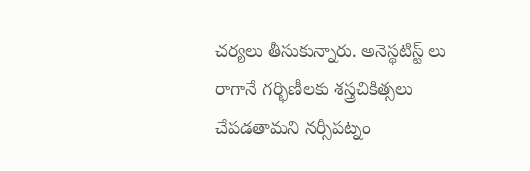చర్యలు తీసుకున్నారు. అనెస్థటిస్ట్ లు రాగానే గర్భిణీలకు శస్త్రచికిత్సలు చేపడతామని నర్సీపట్నం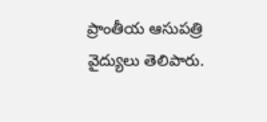ప్రాంతీయ ఆసుపత్రి వైద్యులు తెలిపారు.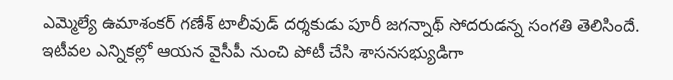ఎమ్మెల్యే ఉమాశంకర్ గణేశ్ టాలీవుడ్ దర్శకుడు పూరీ జగన్నాథ్ సోదరుడన్న సంగతి తెలిసిందే. ఇటీవల ఎన్నికల్లో ఆయన వైసీపీ నుంచి పోటీ చేసి శాసనసభ్యుడిగా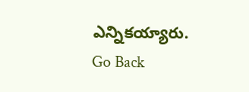ఎన్నికయ్యారు.
Go Back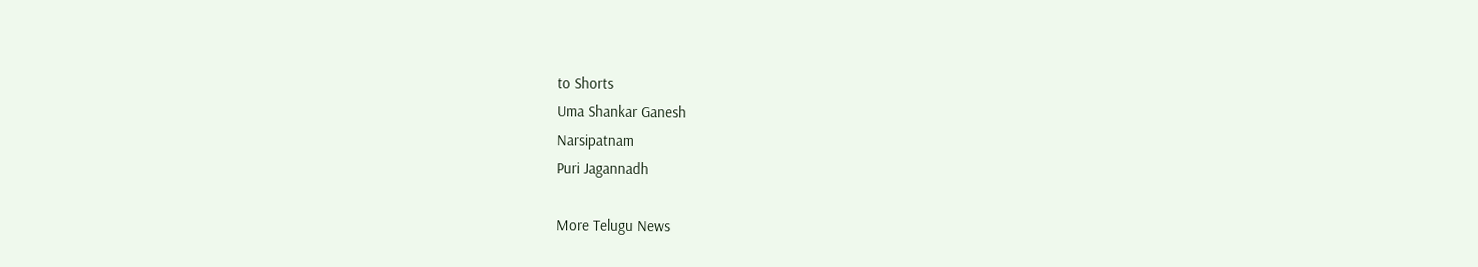to Shorts
Uma Shankar Ganesh
Narsipatnam
Puri Jagannadh

More Telugu News